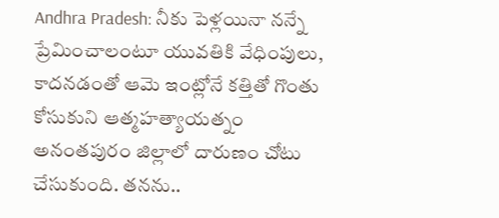Andhra Pradesh: నీకు పెళ్లయినా నన్నే ప్రేమించాలంటూ యువతికి వేధింపులు, కాదనడంతో ఆమె ఇంట్లోనే కత్తితో గొంతు కోసుకుని ఆత్మహత్యాయత్నం
అనంతపురం జిల్లాలో దారుణం చోటు చేసుకుంది. తనను..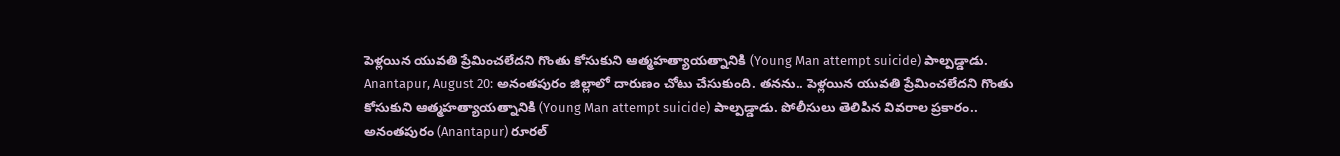పెళ్లయిన యువతి ప్రేమించలేదని గొంతు కోసుకుని ఆత్మహత్యాయత్నానికి (Young Man attempt suicide) పాల్పడ్డాడు.
Anantapur, August 20: అనంతపురం జిల్లాలో దారుణం చోటు చేసుకుంది. తనను.. పెళ్లయిన యువతి ప్రేమించలేదని గొంతు కోసుకుని ఆత్మహత్యాయత్నానికి (Young Man attempt suicide) పాల్పడ్డాడు. పోలీసులు తెలిపిన వివరాల ప్రకారం.. అనంతపురం (Anantapur) రూరల్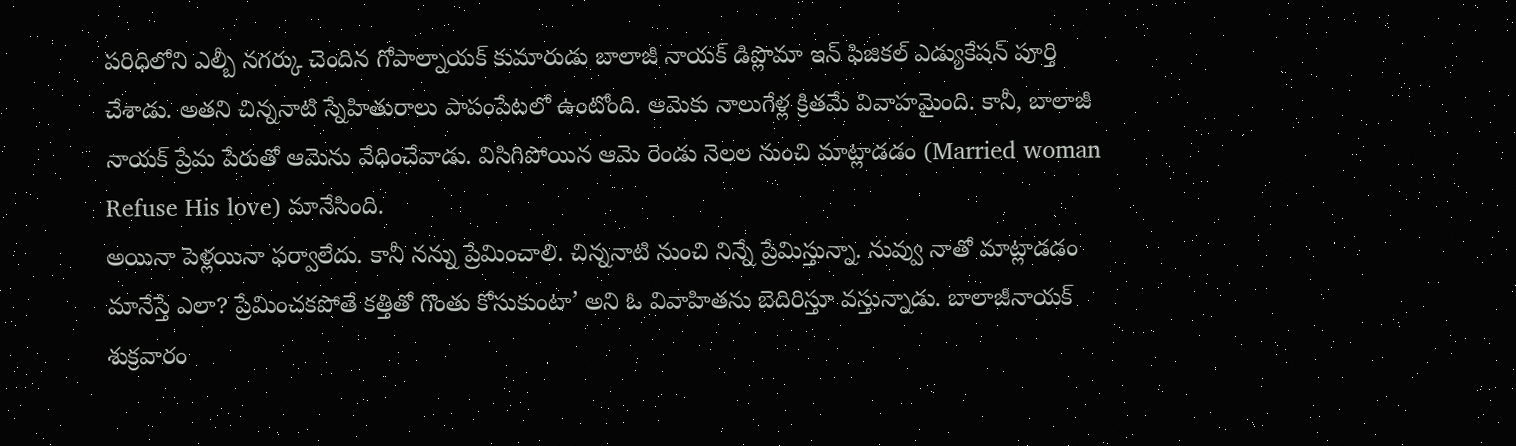పరిధిలోని ఎల్బీ నగర్కు చెందిన గోపాల్నాయక్ కుమారుడు బాలాజీ నాయక్ డిప్లొమా ఇన్ ఫిజికల్ ఎడ్యుకేషన్ పూర్తి చేశాడు. అతని చిన్ననాటి స్నేహితురాలు పాపంపేటలో ఉంటోంది. ఆమెకు నాలుగేళ్ల క్రితమే వివాహమైంది. కానీ, బాలాజీ నాయక్ ప్రేమ పేరుతో ఆమెను వేధించేవాడు. విసిగిపోయిన ఆమె రెండు నెలల నుంచి మాట్లాడడం (Married woman Refuse His love) మానేసింది.
అయినా పెళ్లయినా ఫర్వాలేదు. కానీ నన్ను ప్రేమించాలి. చిన్ననాటి నుంచి నిన్నే ప్రేమిస్తున్నా. నువ్వు నాతో మాట్లాడడం మానేస్తే ఎలా? ప్రేమించకపోతే కత్తితో గొంతు కోసుకుంటా’ అని ఓ వివాహితను బెదిరిస్తూ వస్తున్నాడు. బాలాజీనాయక్ శుక్రవారం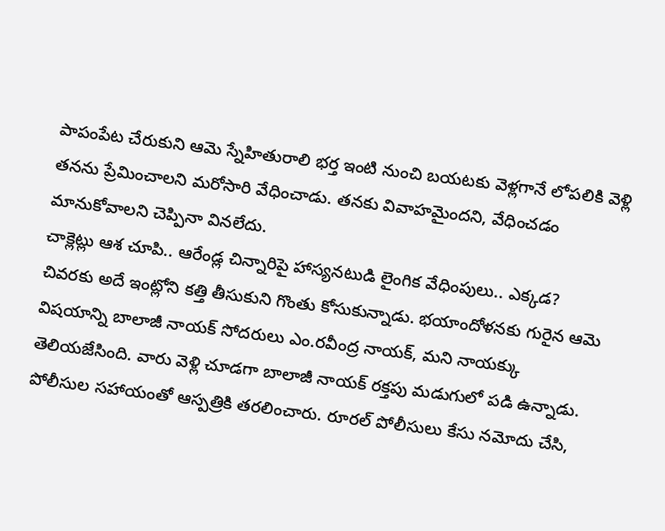పాపంపేట చేరుకుని ఆమె స్నేహితురాలి భర్త ఇంటి నుంచి బయటకు వెళ్లగానే లోపలికి వెళ్లి తనను ప్రేమించాలని మరోసారి వేధించాడు. తనకు వివాహమైందని, వేధించడం మానుకోవాలని చెప్పినా వినలేదు.
చాక్లెట్లు ఆశ చూపి.. ఆరేండ్ల చిన్నారిపై హాస్యనటుడి లైంగిక వేధింపులు.. ఎక్కడ?
చివరకు అదే ఇంట్లోని కత్తి తీసుకుని గొంతు కోసుకున్నాడు. భయాందోళనకు గురైన ఆమె విషయాన్ని బాలాజీ నాయక్ సోదరులు ఎం.రవీంద్ర నాయక్, మని నాయక్కు తెలియజేసింది. వారు వెళ్లి చూడగా బాలాజీ నాయక్ రక్తపు మడుగులో పడి ఉన్నాడు. పోలీసుల సహాయంతో ఆస్పత్రికి తరలించారు. రూరల్ పోలీసులు కేసు నమోదు చేసి,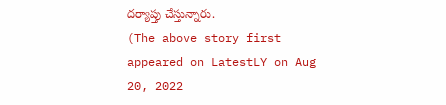దర్యాప్తు చేస్తున్నారు.
(The above story first appeared on LatestLY on Aug 20, 2022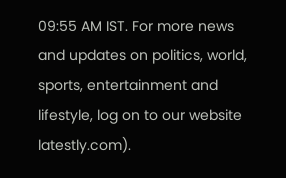09:55 AM IST. For more news and updates on politics, world, sports, entertainment and lifestyle, log on to our website latestly.com).